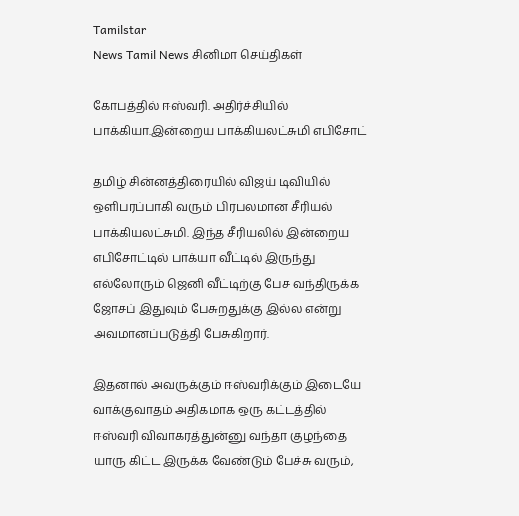Tamilstar
News Tamil News சினிமா செய்திகள்

கோபத்தில் ஈஸ்வரி. அதிர்ச்சியில் பாக்கியா.இன்றைய பாக்கியலட்சுமி எபிசோட்

தமிழ் சின்னத்திரையில் விஜய் டிவியில் ஒளிபரப்பாகி வரும் பிரபலமான சீரியல் பாக்கியலட்சுமி. இந்த சீரியலில் இன்றைய எபிசோட்டில் பாக்யா வீட்டில் இருந்து எல்லோரும் ஜெனி வீட்டிற்கு பேச வந்திருக்க ஜோசப் இதுவும் பேசுறதுக்கு இல்ல என்று அவமானப்படுத்தி பேசுகிறார்.

இதனால் அவருக்கும் ஈஸ்வரிக்கும் இடையே வாக்குவாதம் அதிகமாக ஒரு கட்டத்தில் ஈஸ்வரி விவாகரத்துன்னு வந்தா குழந்தை யாரு கிட்ட இருக்க வேண்டும் பேச்சு வரும்,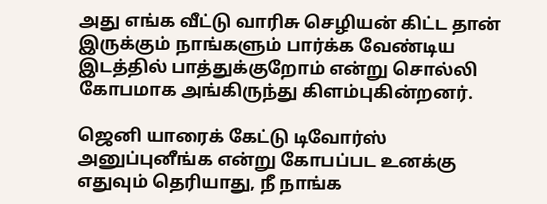அது எங்க வீட்டு வாரிசு செழியன் கிட்ட தான் இருக்கும் நாங்களும் பார்க்க வேண்டிய இடத்தில் பாத்துக்குறோம் என்று சொல்லி கோபமாக அங்கிருந்து கிளம்புகின்றனர்.

ஜெனி யாரைக் கேட்டு டிவோர்ஸ் அனுப்புனீங்க என்று கோபப்பட உனக்கு எதுவும் தெரியாது, நீ நாங்க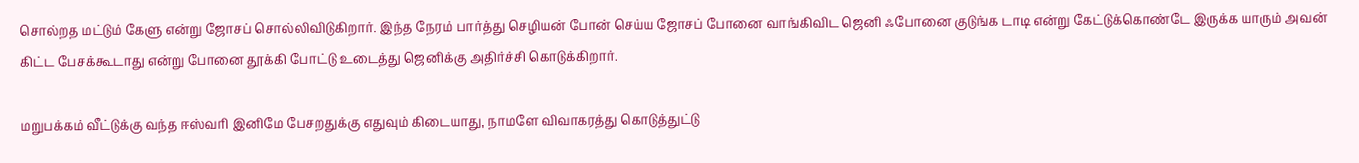சொல்றத மட்டும் கேளு என்று ஜோசப் சொல்லிவிடுகிறார். இந்த நேரம் பார்த்து செழியன் போன் செய்ய ஜோசப் போனை வாங்கிவிட ஜெனி ஃபோனை குடுங்க டாடி என்று கேட்டுக்கொண்டே இருக்க யாரும் அவன் கிட்ட பேசக்கூடாது என்று போனை தூக்கி போட்டு உடைத்து ஜெனிக்கு அதிர்ச்சி கொடுக்கிறார்.

மறுபக்கம் வீட்டுக்கு வந்த ஈஸ்வரி இனிமே பேசறதுக்கு எதுவும் கிடையாது, நாமளே விவாகரத்து கொடுத்துட்டு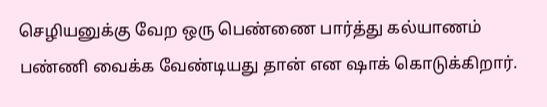செழியனுக்கு வேற ஒரு பெண்ணை பார்த்து கல்யாணம் பண்ணி வைக்க வேண்டியது தான் என ஷாக் கொடுக்கிறார்.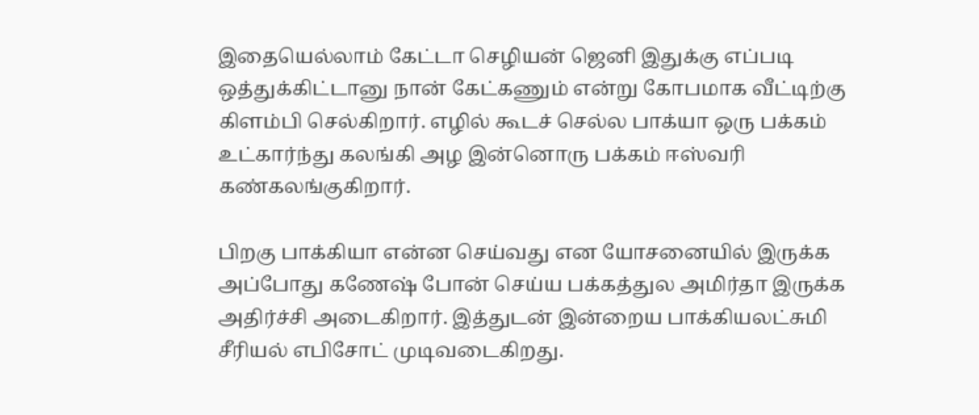இதையெல்லாம் கேட்டா செழியன் ஜெனி இதுக்கு எப்படி ஒத்துக்கிட்டானு நான் கேட்கணும் என்று கோபமாக வீட்டிற்கு கிளம்பி செல்கிறார். எழில் கூடச் செல்ல பாக்யா ஒரு பக்கம் உட்கார்ந்து கலங்கி அழ இன்னொரு பக்கம் ஈஸ்வரி கண்கலங்குகிறார்.

பிறகு பாக்கியா என்ன செய்வது என யோசனையில் இருக்க அப்போது கணேஷ் போன் செய்ய பக்கத்துல அமிர்தா இருக்க அதிர்ச்சி அடைகிறார். இத்துடன் இன்றைய பாக்கியலட்சுமி சீரியல் எபிசோட் முடிவடைகிறது.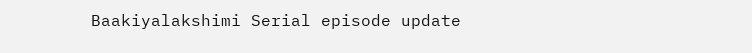Baakiyalakshimi Serial episode update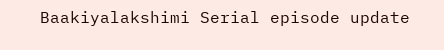Baakiyalakshimi Serial episode update